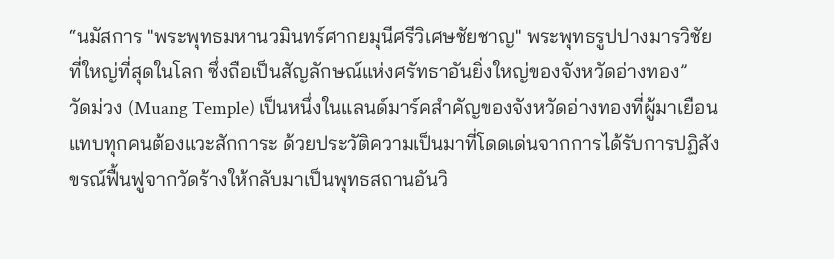“นมัสการ "พระพุทธมหานวมินทร์ศากยมุนีศรีวิเศษชัยชาญ" พระพุทธรูปปางมารวิชัยที่ใหญ่ที่สุดในโลก ซึ่งถือเป็นสัญลักษณ์แห่งศรัทธาอันยิ่งใหญ่ของจังหวัดอ่างทอง”
วัดม่วง (Muang Temple) เป็นหนึ่งในแลนด์มาร์คสำคัญของจังหวัดอ่างทองที่ผู้มาเยือนแทบทุกคนต้องแวะสักการะ ด้วยประวัติความเป็นมาที่โดดเด่นจากการได้รับการปฏิสังขรณ์ฟื้นฟูจากวัดร้างให้กลับมาเป็นพุทธสถานอันวิ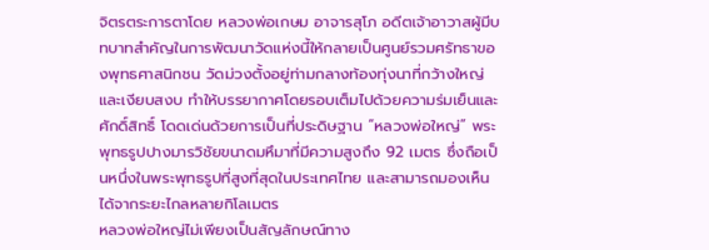จิตรตระการตาโดย หลวงพ่อเกษม อาจารสุโภ อดีตเจ้าอาวาสผู้มีบทบาทสำคัญในการพัฒนาวัดแห่งนี้ให้กลายเป็นศูนย์รวมศรัทธาของพุทธศาสนิกชน วัดม่วงตั้งอยู่ท่ามกลางท้องทุ่งนาที่กว้างใหญ่และเงียบสงบ ทำให้บรรยากาศโดยรอบเต็มไปด้วยความร่มเย็นและศักดิ์สิทธิ์ โดดเด่นด้วยการเป็นที่ประดิษฐาน “หลวงพ่อใหญ่” พระพุทธรูปปางมารวิชัยขนาดมหึมาที่มีความสูงถึง 92 เมตร ซึ่งถือเป็นหนึ่งในพระพุทธรูปที่สูงที่สุดในประเทศไทย และสามารถมองเห็นได้จากระยะไกลหลายกิโลเมตร
หลวงพ่อใหญ่ไม่เพียงเป็นสัญลักษณ์ทาง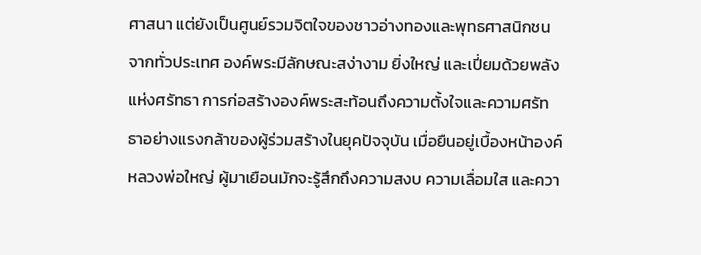ศาสนา แต่ยังเป็นศูนย์รวมจิตใจของชาวอ่างทองและพุทธศาสนิกชนจากทั่วประเทศ องค์พระมีลักษณะสง่างาม ยิ่งใหญ่ และเปี่ยมด้วยพลังแห่งศรัทธา การก่อสร้างองค์พระสะท้อนถึงความตั้งใจและความศรัทธาอย่างแรงกล้าของผู้ร่วมสร้างในยุคปัจจุบัน เมื่อยืนอยู่เบื้องหน้าองค์หลวงพ่อใหญ่ ผู้มาเยือนมักจะรู้สึกถึงความสงบ ความเลื่อมใส และควา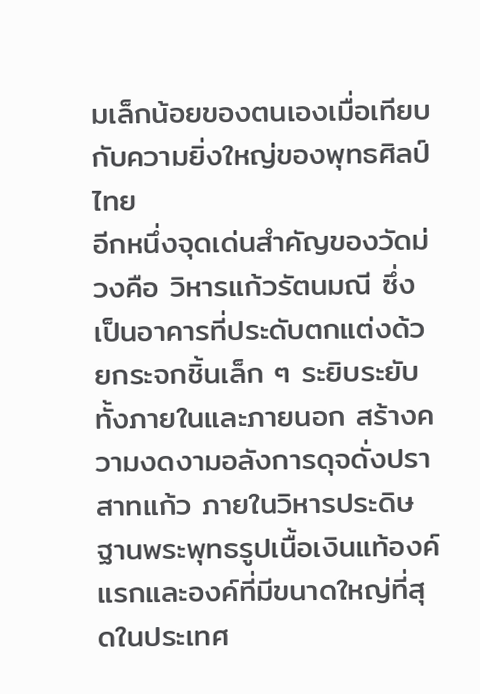มเล็กน้อยของตนเองเมื่อเทียบกับความยิ่งใหญ่ของพุทธศิลป์ไทย
อีกหนึ่งจุดเด่นสำคัญของวัดม่วงคือ วิหารแก้วรัตนมณี ซึ่งเป็นอาคารที่ประดับตกแต่งด้วยกระจกชิ้นเล็ก ๆ ระยิบระยับทั้งภายในและภายนอก สร้างความงดงามอลังการดุจดั่งปราสาทแก้ว ภายในวิหารประดิษฐานพระพุทธรูปเนื้อเงินแท้องค์แรกและองค์ที่มีขนาดใหญ่ที่สุดในประเทศ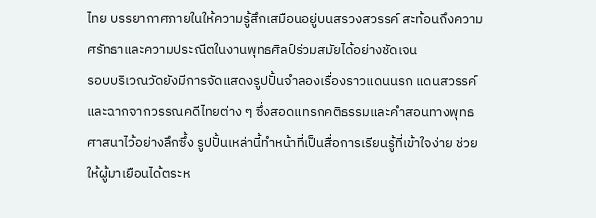ไทย บรรยากาศภายในให้ความรู้สึกเสมือนอยู่บนสรวงสวรรค์ สะท้อนถึงความศรัทธาและความประณีตในงานพุทธศิลป์ร่วมสมัยได้อย่างชัดเจน
รอบบริเวณวัดยังมีการจัดแสดงรูปปั้นจำลองเรื่องราวแดนนรก แดนสวรรค์ และฉากจากวรรณคดีไทยต่าง ๆ ซึ่งสอดแทรกคติธรรมและคำสอนทางพุทธศาสนาไว้อย่างลึกซึ้ง รูปปั้นเหล่านี้ทำหน้าที่เป็นสื่อการเรียนรู้ที่เข้าใจง่าย ช่วยให้ผู้มาเยือนได้ตระห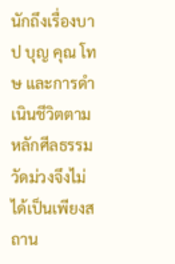นักถึงเรื่องบาป บุญ คุณ โทษ และการดำเนินชีวิตตามหลักศีลธรรม วัดม่วงจึงไม่ได้เป็นเพียงสถาน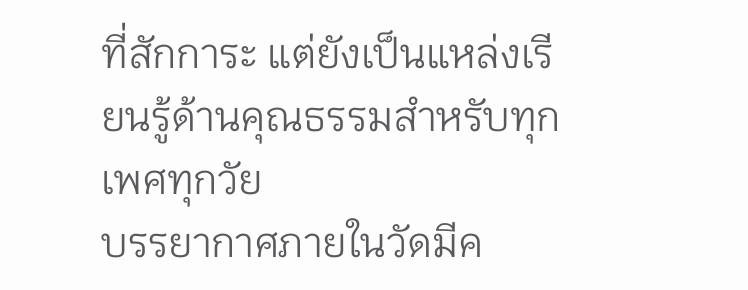ที่สักการะ แต่ยังเป็นแหล่งเรียนรู้ด้านคุณธรรมสำหรับทุกเพศทุกวัย
บรรยากาศภายในวัดมีค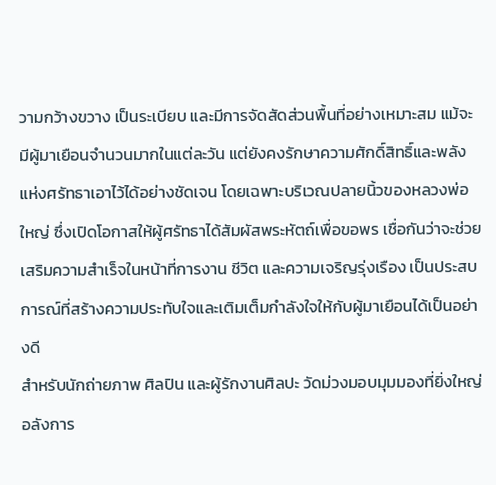วามกว้างขวาง เป็นระเบียบ และมีการจัดสัดส่วนพื้นที่อย่างเหมาะสม แม้จะมีผู้มาเยือนจำนวนมากในแต่ละวัน แต่ยังคงรักษาความศักดิ์สิทธิ์และพลังแห่งศรัทธาเอาไว้ได้อย่างชัดเจน โดยเฉพาะบริเวณปลายนิ้วของหลวงพ่อใหญ่ ซึ่งเปิดโอกาสให้ผู้ศรัทธาได้สัมผัสพระหัตถ์เพื่อขอพร เชื่อกันว่าจะช่วยเสริมความสำเร็จในหน้าที่การงาน ชีวิต และความเจริญรุ่งเรือง เป็นประสบการณ์ที่สร้างความประทับใจและเติมเต็มกำลังใจให้กับผู้มาเยือนได้เป็นอย่างดี
สำหรับนักถ่ายภาพ ศิลปิน และผู้รักงานศิลปะ วัดม่วงมอบมุมมองที่ยิ่งใหญ่ อลังการ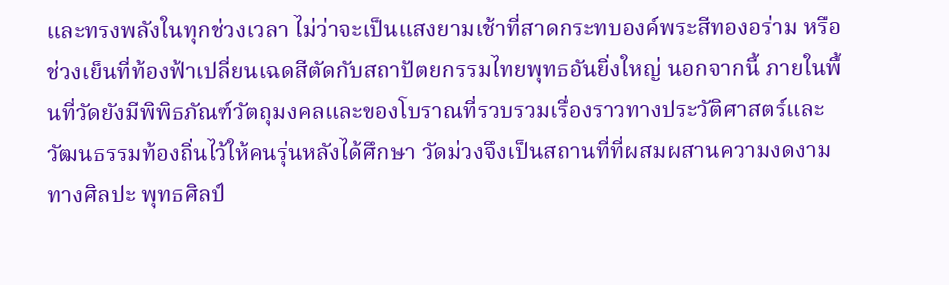และทรงพลังในทุกช่วงเวลา ไม่ว่าจะเป็นแสงยามเช้าที่สาดกระทบองค์พระสีทองอร่าม หรือช่วงเย็นที่ท้องฟ้าเปลี่ยนเฉดสีตัดกับสถาปัตยกรรมไทยพุทธอันยิ่งใหญ่ นอกจากนี้ ภายในพื้นที่วัดยังมีพิพิธภัณฑ์วัตถุมงคลและของโบราณที่รวบรวมเรื่องราวทางประวัติศาสตร์และวัฒนธรรมท้องถิ่นไว้ให้คนรุ่นหลังได้ศึกษา วัดม่วงจึงเป็นสถานที่ที่ผสมผสานความงดงามทางศิลปะ พุทธศิลป์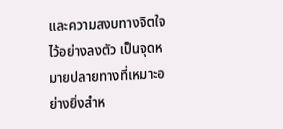และความสงบทางจิตใจไว้อย่างลงตัว เป็นจุดหมายปลายทางที่เหมาะอย่างยิ่งสำห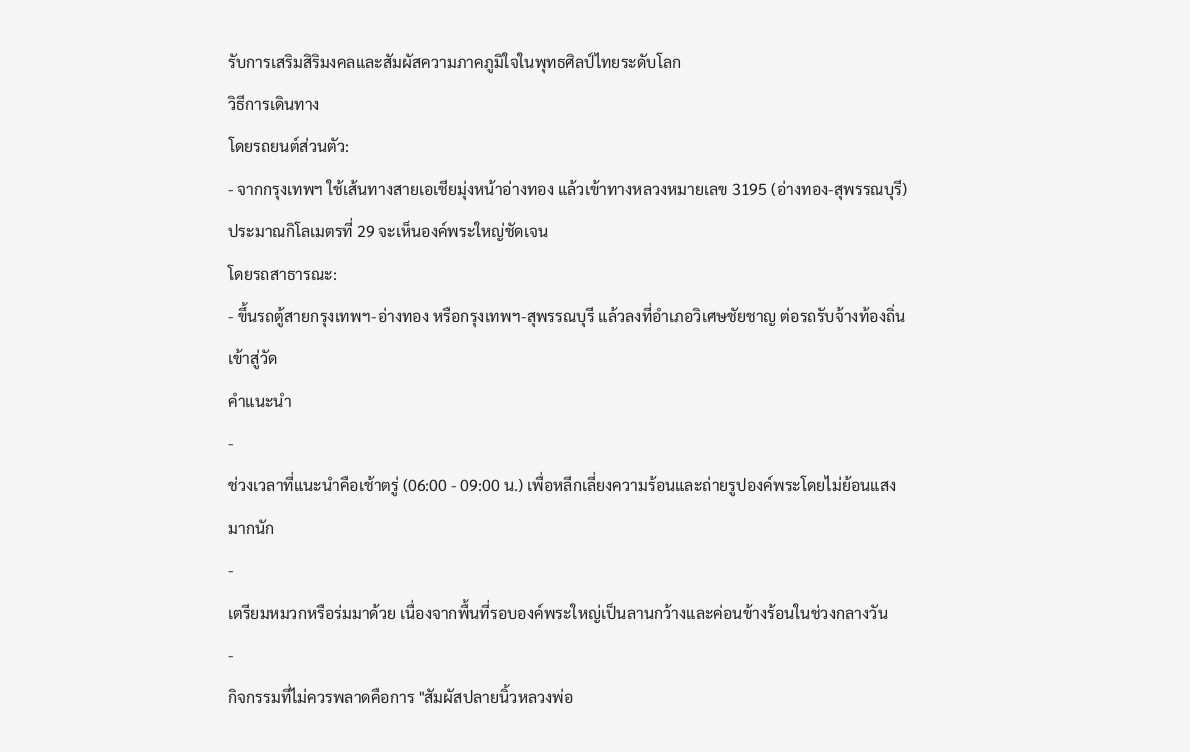รับการเสริมสิริมงคลและสัมผัสความภาคภูมิใจในพุทธศิลป์ไทยระดับโลก
วิธีการเดินทาง
โดยรถยนต์ส่วนตัว:
- จากกรุงเทพฯ ใช้เส้นทางสายเอเชียมุ่งหน้าอ่างทอง แล้วเข้าทางหลวงหมายเลข 3195 (อ่างทอง-สุพรรณบุรี) ประมาณกิโลเมตรที่ 29 จะเห็นองค์พระใหญ่ชัดเจน
โดยรถสาธารณะ:
- ขึ้นรถตู้สายกรุงเทพฯ-อ่างทอง หรือกรุงเทพฯ-สุพรรณบุรี แล้วลงที่อำเภอวิเศษชัยชาญ ต่อรถรับจ้างท้องถิ่นเข้าสู่วัด
คำแนะนำ
-
ช่วงเวลาที่แนะนำคือเช้าตรู่ (06:00 - 09:00 น.) เพื่อหลีกเลี่ยงความร้อนและถ่ายรูปองค์พระโดยไม่ย้อนแสงมากนัก
-
เตรียมหมวกหรือร่มมาด้วย เนื่องจากพื้นที่รอบองค์พระใหญ่เป็นลานกว้างและค่อนข้างร้อนในช่วงกลางวัน
-
กิจกรรมที่ไม่ควรพลาดคือการ "สัมผัสปลายนิ้วหลวงพ่อ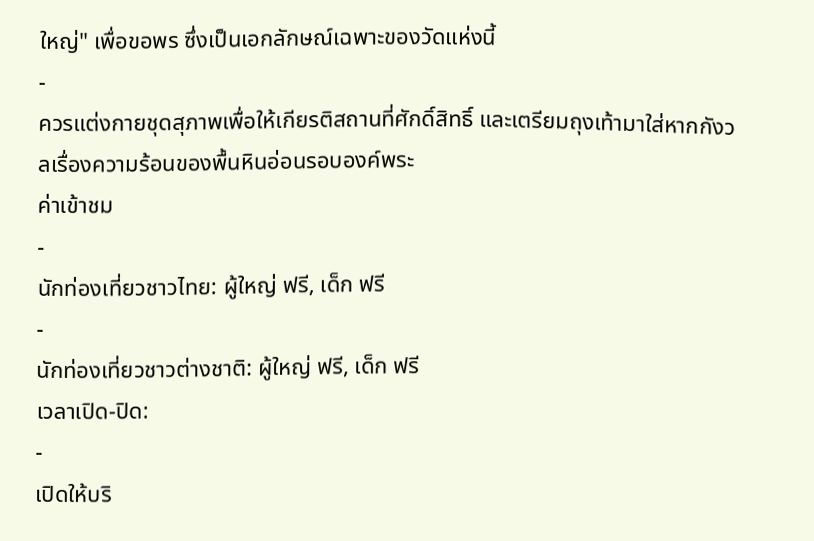ใหญ่" เพื่อขอพร ซึ่งเป็นเอกลักษณ์เฉพาะของวัดแห่งนี้
-
ควรแต่งกายชุดสุภาพเพื่อให้เกียรติสถานที่ศักดิ์สิทธิ์ และเตรียมถุงเท้ามาใส่หากกังวลเรื่องความร้อนของพื้นหินอ่อนรอบองค์พระ
ค่าเข้าชม
-
นักท่องเที่ยวชาวไทย: ผู้ใหญ่ ฟรี, เด็ก ฟรี
-
นักท่องเที่ยวชาวต่างชาติ: ผู้ใหญ่ ฟรี, เด็ก ฟรี
เวลาเปิด-ปิด:
-
เปิดให้บริ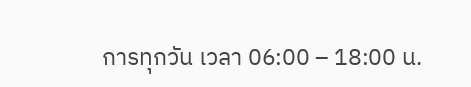การทุกวัน เวลา 06:00 – 18:00 น.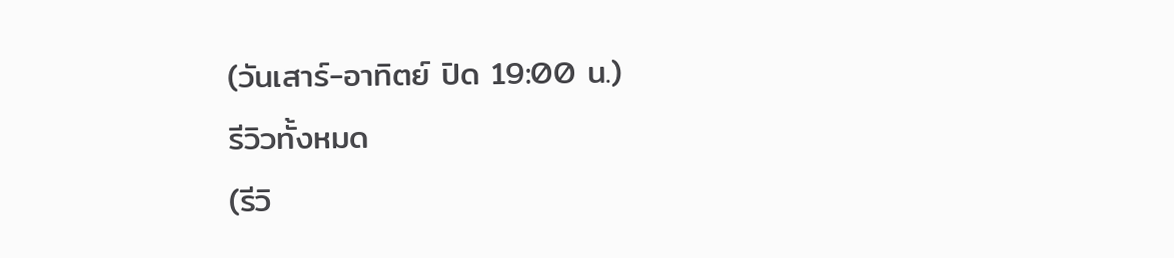(วันเสาร์-อาทิตย์ ปิด 19:00 น.)
รีวิวทั้งหมด
(รีวิ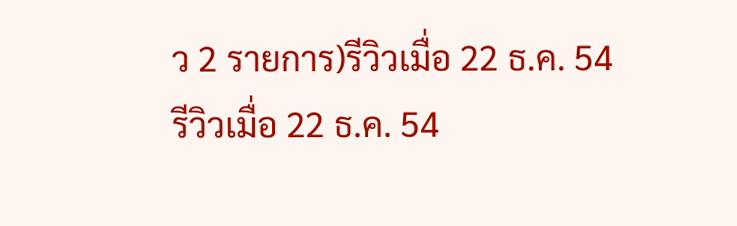ว 2 รายการ)รีวิวเมื่อ 22 ธ.ค. 54
รีวิวเมื่อ 22 ธ.ค. 54